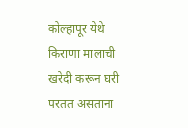कोल्हापूर येथे किराणा मालाची खरेदी करून घरी परतत असताना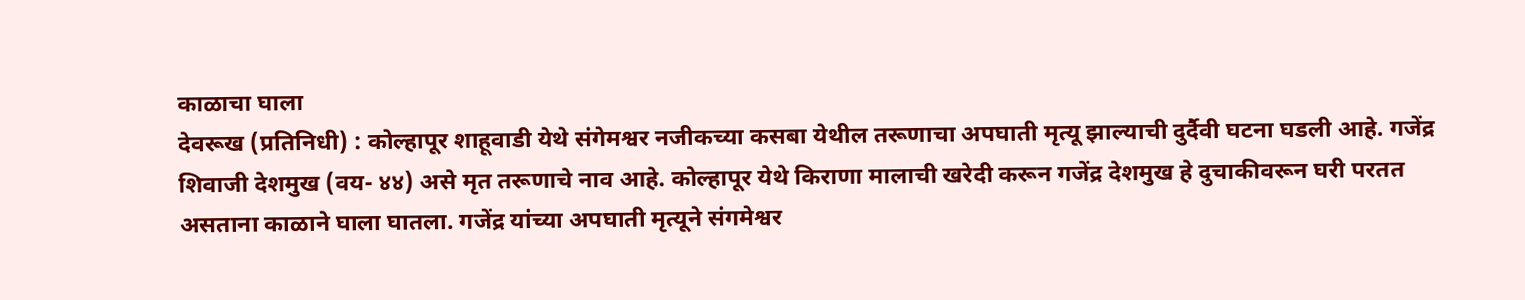काळाचा घाला
देवरूख (प्रतिनिधी) : कोल्हापूर शाहूवाडी येथे संगेमश्वर नजीकच्या कसबा येथील तरूणाचा अपघाती मृत्यू झाल्याची दुर्दैवी घटना घडली आहे. गजेंद्र शिवाजी देशमुख (वय- ४४) असे मृत तरूणाचे नाव आहे. कोल्हापूर येथे किराणा मालाची खरेदी करून गजेंद्र देशमुख हे दुचाकीवरून घरी परतत असताना काळाने घाला घातला. गजेंद्र यांच्या अपघाती मृत्यूने संगमेश्वर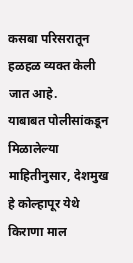कसबा परिसरातून हळहळ व्यक्त केली जात आहे.
याबाबत पोलीसांकडून मिळालेल्या माहितीनुसार, देशमुख हे कोल्हापूर येथे किराणा माल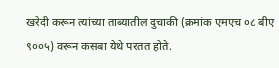खरेदी करून त्यांच्या ताब्यातील दुचाकी (क्रमांक एमएच ०८ बीए ९००५) वरून कसबा येथे परतत होते.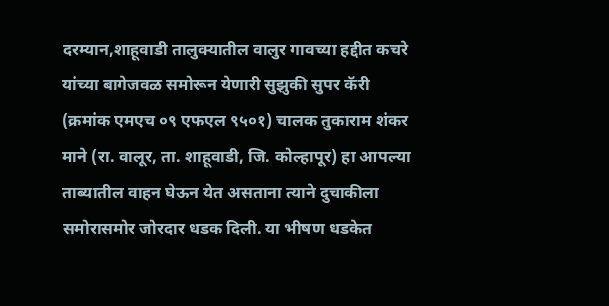दरम्यान,शाहूवाडी तालुक्यातील वालुर गावच्या हद्दीत कचरे यांच्या बागेजवळ समोरून येणारी सुझुकी सुपर कॅरी (क्रमांक एमएच ०९ एफएल ९५०१) चालक तुकाराम शंकर माने (रा. वालूर, ता. शाहूवाडी, जि. कोल्हापूर) हा आपल्या ताब्यातील वाहन घेऊन येत असताना त्याने दुचाकीला समोरासमोर जोरदार धडक दिली. या भीषण धडकेत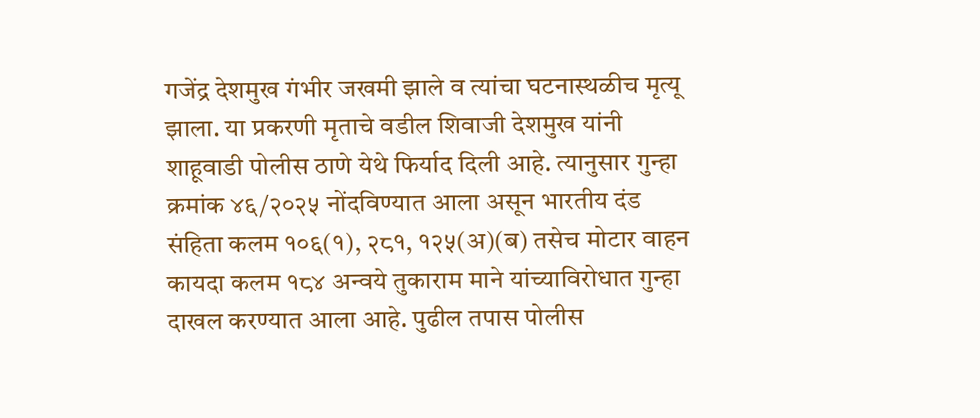गजेंद्र देशमुख गंभीर जखमी झाले व त्यांचा घटनास्थळीच मृत्यू झाला. या प्रकरणी मृताचे वडील शिवाजी देशमुख यांनी शाहूवाडी पोलीस ठाणे येथे फिर्याद दिली आहे. त्यानुसार गुन्हा क्रमांक ४६/२०२५ नोंदविण्यात आला असून भारतीय दंड संहिता कलम १०६(१), २८१, १२५(अ)(ब) तसेच मोटार वाहन कायदा कलम १८४ अन्वये तुकाराम माने यांच्याविरोधात गुन्हा दाखल करण्यात आला आहे. पुढील तपास पोलीस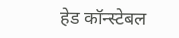हेड कॉन्स्टेबल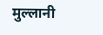मुल्लानी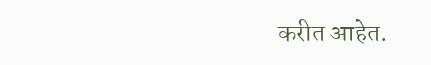करीत आहेत.